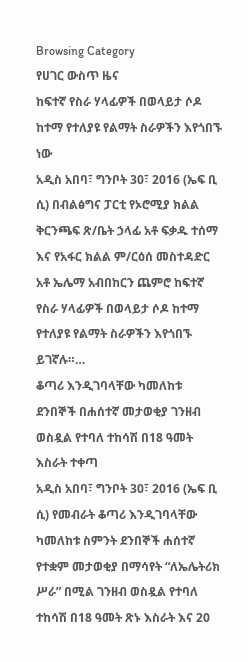Browsing Category
የሀገር ውስጥ ዜና
ከፍተኛ የስራ ሃላፊዎች በወላይታ ሶዶ ከተማ የተለያዩ የልማት ስራዎችን እየጎበኙ ነው
አዲስ አበባ፣ ግንቦት 30፣ 2016 (ኤፍ ቢ ሲ) በብልፅግና ፓርቲ የኦሮሚያ ክልል ቅርንጫፍ ጽ/ቤት ኃላፊ አቶ ፍቃዱ ተሰማ እና የአፋር ክልል ም/ርዕሰ መስተዳድር አቶ ኤሌማ አብበከርን ጨምሮ ከፍተኛ የስራ ሃላፊዎች በወላይታ ሶዶ ከተማ የተለያዩ የልማት ስራዎችን እየጎበኙ ይገኛሉ።…
ቆጣሪ እንዲገባላቸው ካመለከቱ ደንበኞች በሐሰተኛ መታወቂያ ገንዘብ ወስዷል የተባለ ተከሳሽ በ18 ዓመት እስራት ተቀጣ
አዲስ አበባ፣ ግንቦት 30፣ 2016 (ኤፍ ቢ ሲ) የመብራት ቆጣሪ እንዲገባላቸው ካመለከቱ ስምንት ደንበኞች ሐሰተኛ የተቋም መታወቂያ በማሳየት “ለኤሌትሪክ ሥራ” በሚል ገንዘብ ወስዷል የተባለ ተከሳሽ በ18 ዓመት ጽኑ እስራት እና 20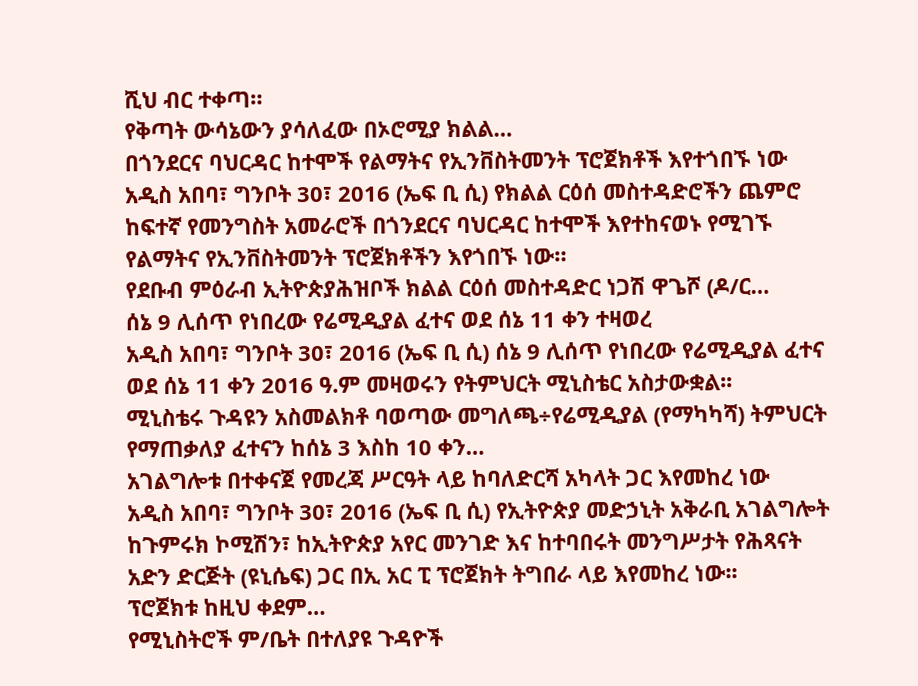ሺህ ብር ተቀጣ።
የቅጣት ውሳኔውን ያሳለፈው በኦሮሚያ ክልል…
በጎንደርና ባህርዳር ከተሞች የልማትና የኢንቨስትመንት ፕሮጀክቶች እየተጎበኙ ነው
አዲስ አበባ፣ ግንቦት 30፣ 2016 (ኤፍ ቢ ሲ) የክልል ርዕሰ መስተዳድሮችን ጨምሮ ከፍተኛ የመንግስት አመራሮች በጎንደርና ባህርዳር ከተሞች እየተከናወኑ የሚገኙ የልማትና የኢንቨስትመንት ፕሮጀክቶችን እየጎበኙ ነው።
የደቡብ ምዕራብ ኢትዮጵያሕዝቦች ክልል ርዕሰ መስተዳድር ነጋሽ ዋጌሾ (ዶ/ር…
ሰኔ 9 ሊሰጥ የነበረው የሬሚዲያል ፈተና ወደ ሰኔ 11 ቀን ተዛወረ
አዲስ አበባ፣ ግንቦት 30፣ 2016 (ኤፍ ቢ ሲ) ሰኔ 9 ሊሰጥ የነበረው የሬሚዲያል ፈተና ወደ ሰኔ 11 ቀን 2016 ዓ.ም መዛወሩን የትምህርት ሚኒስቴር አስታውቋል፡፡
ሚኒስቴሩ ጉዳዩን አስመልክቶ ባወጣው መግለጫ÷የሬሚዲያል (የማካካሻ) ትምህርት የማጠቃለያ ፈተናን ከሰኔ 3 እስከ 10 ቀን…
አገልግሎቱ በተቀናጀ የመረጃ ሥርዓት ላይ ከባለድርሻ አካላት ጋር እየመከረ ነው
አዲስ አበባ፣ ግንቦት 30፣ 2016 (ኤፍ ቢ ሲ) የኢትዮጵያ መድኃኒት አቅራቢ አገልግሎት ከጉምሩክ ኮሚሽን፣ ከኢትዮጵያ አየር መንገድ እና ከተባበሩት መንግሥታት የሕጻናት አድን ድርጅት (ዩኒሴፍ) ጋር በኢ አር ፒ ፕሮጀክት ትግበራ ላይ እየመከረ ነው፡፡
ፕሮጀክቱ ከዚህ ቀደም…
የሚኒስትሮች ም/ቤት በተለያዩ ጉዳዮች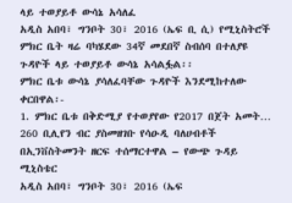ላይ ተወያይቶ ውሳኔ አሳለፈ
አዲስ አበባ፣ ግንቦት 30፣ 2016 (ኤፍ ቢ ሲ) የሚኒስትሮች ምክር ቤት ዛሬ ባካሄደው 34ኛ መደበኛ ስብሰባ በተለያዩ ጉዳዮች ላይ ተወያይቶ ውሳኔ አሳልፏል፡፡
ምክር ቤቱ ውሳኔ ያሳለፈባቸው ጉዳዮች እንደሚከተለው ቀርበዋል፡-
1. ምክር ቤቱ በቅድሚያ የተወያየው የ2017 በጀት አመት…
260 ቢሊየን ብር ያስመዘገቡ የሳዑዲ ባለሀብቶች በኢንቨስትመንት ዘርፍ ተሰማርተዋል – የውጭ ጉዳይ ሚኒስቴር
አዲስ አበባ፣ ግንቦት 30፣ 2016 (ኤፍ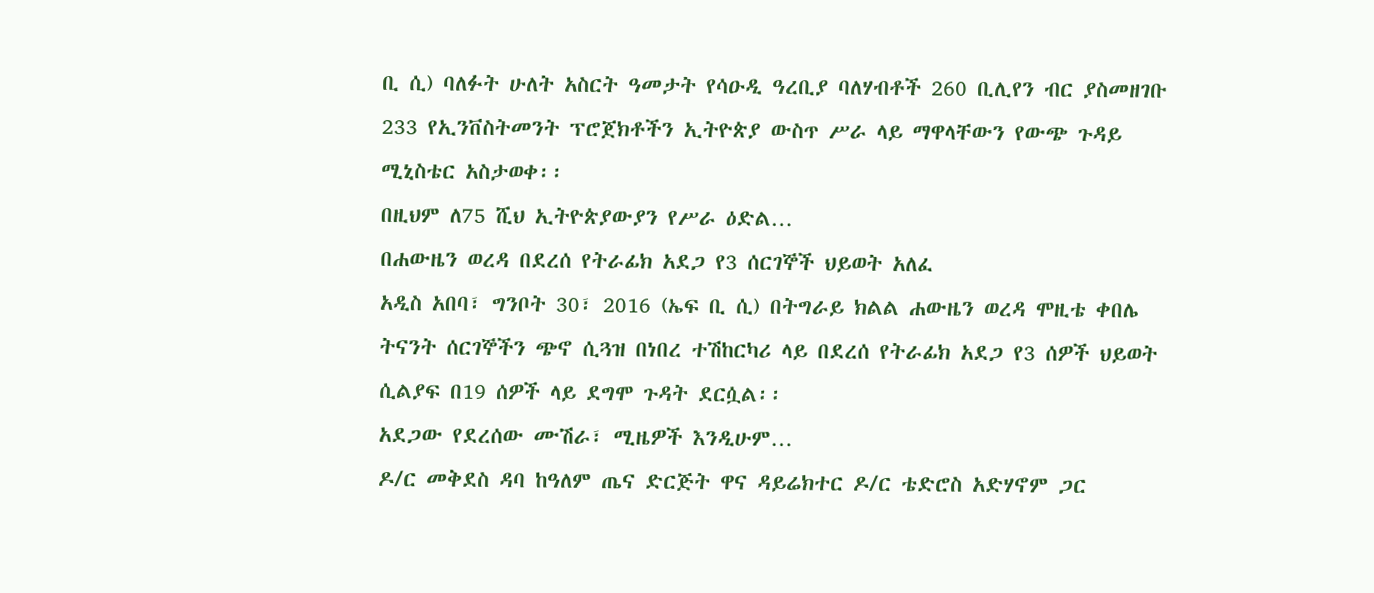ቢ ሲ) ባለፉት ሁለት አስርት ዓመታት የሳዑዲ ዓረቢያ ባለሃብቶች 260 ቢሊየን ብር ያስመዘገቡ 233 የኢንቨስትመንት ፕሮጀክቶችን ኢትዮጵያ ውስጥ ሥራ ላይ ማዋላቸውን የውጭ ጉዳይ ሚኒስቴር አስታወቀ፡፡
በዚህም ለ75 ሺህ ኢትዮጵያውያን የሥራ ዕድል…
በሐውዜን ወረዳ በደረሰ የትራፊክ አደጋ የ3 ሰርገኞች ህይወት አለፈ
አዲስ አበባ፣ ግንቦት 30፣ 2016 (ኤፍ ቢ ሲ) በትግራይ ክልል ሐውዜን ወረዳ ሞዚቴ ቀበሌ ትናንት ሰርገኞችን ጭኖ ሲጓዝ በነበረ ተሽከርካሪ ላይ በደረሰ የትራፊክ አደጋ የ3 ሰዎች ህይወት ሲልያፍ በ19 ሰዎች ላይ ደግሞ ጉዳት ደርሷል፡፡
አደጋው የደረሰው ሙሽራ፣ ሚዜዎች እንዲሁም…
ዶ/ር መቅደስ ዳባ ከዓለም ጤና ድርጅት ዋና ዳይሬክተር ዶ/ር ቴድሮስ አድሃኖም ጋር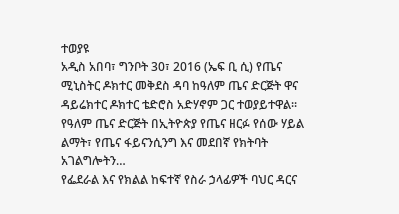ተወያዩ
አዲስ አበባ፣ ግንቦት 30፣ 2016 (ኤፍ ቢ ሲ) የጤና ሚኒስትር ዶክተር መቅደስ ዳባ ከዓለም ጤና ድርጅት ዋና ዳይሬክተር ዶክተር ቴድሮስ አድሃኖም ጋር ተወያይተዋል፡፡
የዓለም ጤና ድርጅት በኢትዮጵያ የጤና ዘርፉ የሰው ሃይል ልማት፣ የጤና ፋይናንሲንግ እና መደበኛ የክትባት አገልግሎትን…
የፌደራል እና የክልል ከፍተኛ የስራ ኃላፊዎች ባህር ዳርና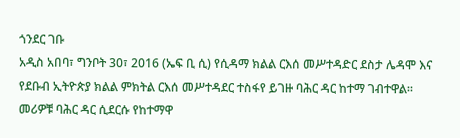ጎንደር ገቡ
አዲስ አበባ፣ ግንቦት 30፣ 2016 (ኤፍ ቢ ሲ) የሲዳማ ክልል ርእሰ መሥተዳድር ደስታ ሌዳሞ እና የደቡብ ኢትዮጵያ ክልል ምክትል ርእሰ መሥተዳደር ተስፋየ ይገዙ ባሕር ዳር ከተማ ገብተዋል።
መሪዎቹ ባሕር ዳር ሲደርሱ የከተማዋ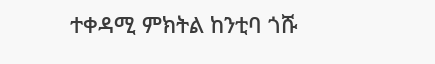ተቀዳሚ ምክትል ከንቲባ ጎሹ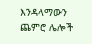እንዳላማውን ጨምሮ ሌሎች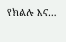የክልሉ እና…